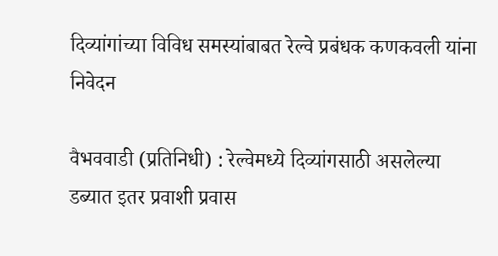दिव्यांगांच्या विविध समस्यांबाबत रेल्वे प्रबंधक कणकवली यांना निवेदन

वैभववाडी (प्रतिनिधी) : रेल्वेमध्ये दिव्यांगसाठी असलेल्या डब्यात इतर प्रवाशी प्रवास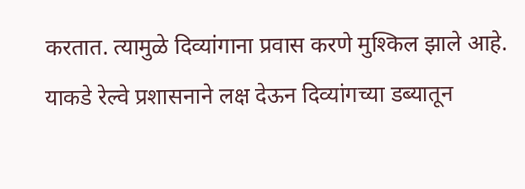करतात. त्यामुळे दिव्यांगाना प्रवास करणे मुश्किल झाले आहे. याकडे रेल्वे प्रशासनाने लक्ष देऊन दिव्यांगच्या डब्यातून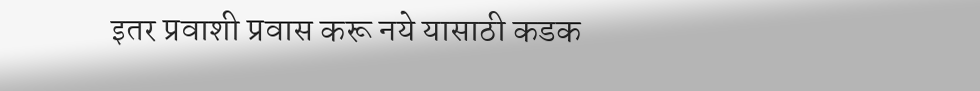इतर प्रवाशी प्रवास करू नये यासाठी कडक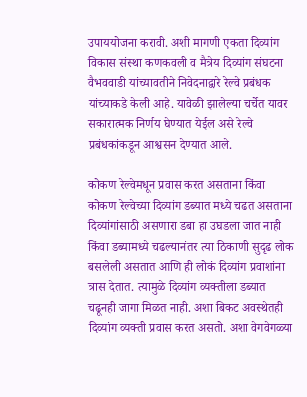उपाययोजना करावी. अशी मागणी एकता दिव्यांग विकास संस्था कणकवली व मैत्रेय दिव्यांग संघटना वैभववाडी यांच्यावतीने निवेदनाद्वारे रेल्वे प्रबंधक यांच्याकडे केली आहे. यावेळी झालेल्या चर्चेत यावर सकारात्मक निर्णय घेण्यात येईल असे रेल्वे प्रबंधकांकडून आश्वसन देण्यात आले.

कोकण रेल्वेमधून प्रवास करत असताना किंवा कोकण रेल्वेच्या दिव्यांग डब्यात मध्ये चढत असताना दिव्यांगांसाठी असणारा डबा हा उघडला जात नाही किंवा डब्यामध्ये चढल्यानंतर त्या ठिकाणी सुदृढ लोक बसलेली असतात आणि ही लोकं दिव्यांग प्रवाशांना त्रास देतात. त्यामुळे दिव्यांग व्यक्तीला डब्यात चढूनही जागा मिळत नाही. अशा बिकट अवस्थेतही दिव्यांग व्यक्ती प्रवास करत असतो. अशा वेगवेगळ्या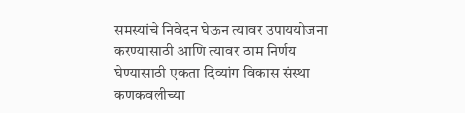समस्यांचे निवेदन घेऊन त्यावर उपाययोजना करण्यासाठी आणि त्यावर ठाम निर्णय घेण्यासाठी एकता दिव्यांग विकास संस्था कणकवलीच्या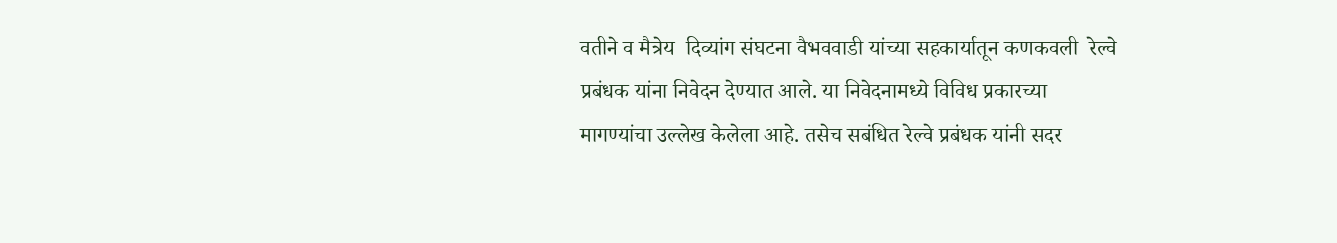वतीने व मैत्रेय  दिव्यांग संघटना वैभववाडी यांच्या सहकार्यातून कणकवली  रेल्वे प्रबंधक यांना निवेदन देण्यात आले. या निवेदनामध्ये विविध प्रकारच्या मागण्यांचा उल्लेख केलेला आहे. तसेच सबंधित रेल्वे प्रबंधक यांनी सदर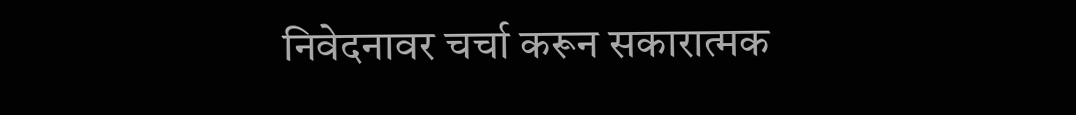निवेदनावर चर्चा करून सकारात्मक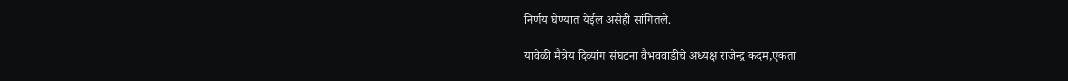निर्णय घेण्यात येईल असेही सांगितले.

यावेळी मैत्रेय दिव्यांग संघटना वैभववाडीचे अध्यक्ष राजेन्द्र कदम,एकता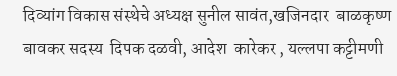दिव्यांग विकास संस्थेचे अध्यक्ष सुनील सावंत,खजिनदार  बाळकृष्ण  बावकर सदस्य  दिपक दळवी, आदेश  कारेकर , यल्लपा कट्टीमणी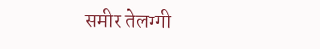समीर तेलग्गी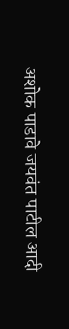अशोक पाडावे जयवंत पाटील आदी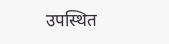उपस्थित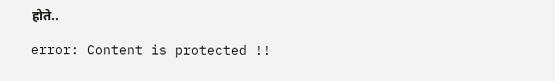होते..

error: Content is protected !!